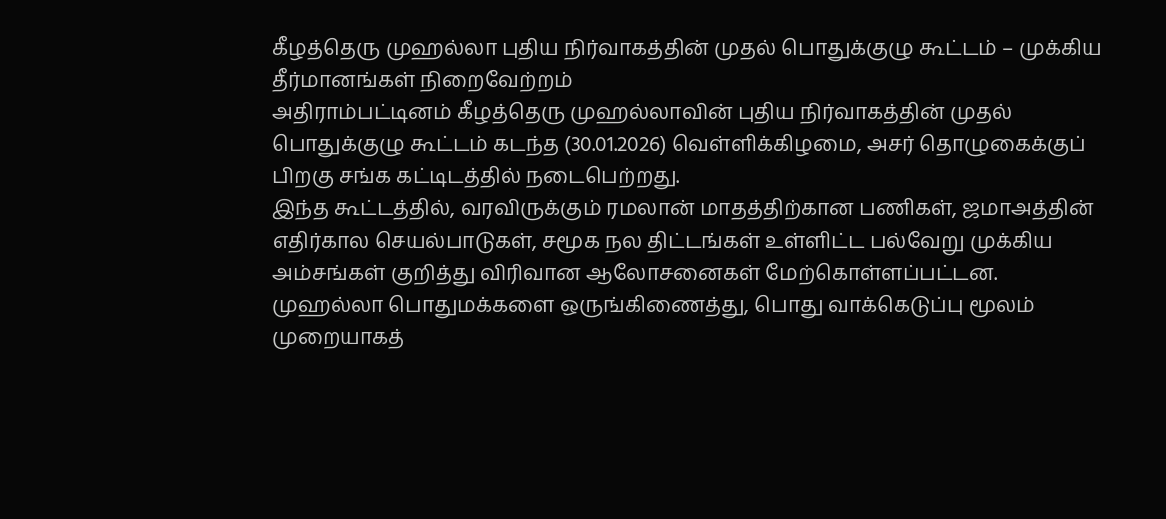கீழத்தெரு முஹல்லா புதிய நிர்வாகத்தின் முதல் பொதுக்குழு கூட்டம் – முக்கிய தீர்மானங்கள் நிறைவேற்றம்
அதிராம்பட்டினம் கீழத்தெரு முஹல்லாவின் புதிய நிர்வாகத்தின் முதல் பொதுக்குழு கூட்டம் கடந்த (30.01.2026) வெள்ளிக்கிழமை, அசர் தொழுகைக்குப் பிறகு சங்க கட்டிடத்தில் நடைபெற்றது.
இந்த கூட்டத்தில், வரவிருக்கும் ரமலான் மாதத்திற்கான பணிகள், ஜமாஅத்தின் எதிர்கால செயல்பாடுகள், சமூக நல திட்டங்கள் உள்ளிட்ட பல்வேறு முக்கிய அம்சங்கள் குறித்து விரிவான ஆலோசனைகள் மேற்கொள்ளப்பட்டன.
முஹல்லா பொதுமக்களை ஒருங்கிணைத்து, பொது வாக்கெடுப்பு மூலம் முறையாகத்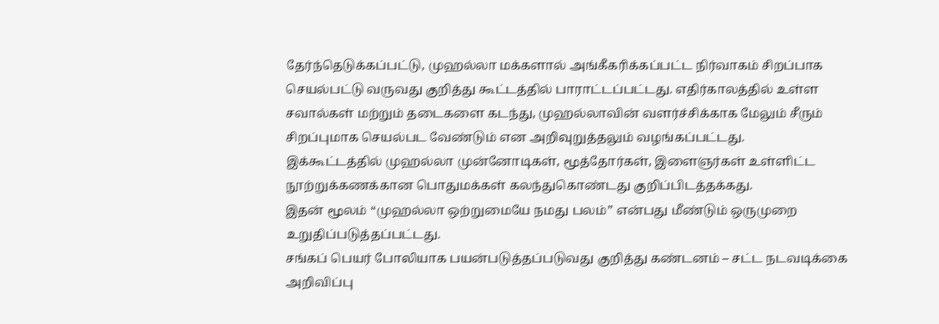தேர்ந்தெடுக்கப்பட்டு, முஹல்லா மக்களால் அங்கீகரிக்கப்பட்ட நிர்வாகம் சிறப்பாக செயல்பட்டு வருவது குறித்து கூட்டத்தில் பாராட்டப்பட்டது. எதிர்காலத்தில் உள்ள சவால்கள் மற்றும் தடைகளை கடந்து, முஹல்லாவின் வளர்ச்சிக்காக மேலும் சீரும் சிறப்புமாக செயல்பட வேண்டும் என அறிவுறுத்தலும் வழங்கப்பட்டது.
இக்கூட்டத்தில் முஹல்லா முன்னோடிகள், மூத்தோர்கள், இளைஞர்கள் உள்ளிட்ட நூற்றுக்கணக்கான பொதுமக்கள் கலந்துகொண்டது குறிப்பிடத்தக்கது.
இதன் மூலம் “முஹல்லா ஒற்றுமையே நமது பலம்” என்பது மீண்டும் ஒருமுறை உறுதிப்படுத்தப்பட்டது.
சங்கப் பெயர் போலியாக பயன்படுத்தப்படுவது குறித்து கண்டனம் – சட்ட நடவடிக்கை அறிவிப்பு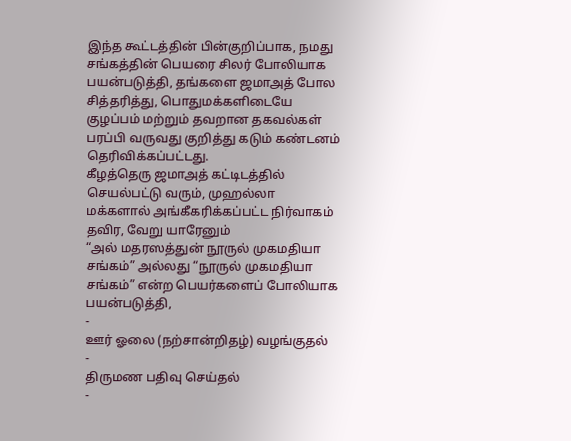இந்த கூட்டத்தின் பின்குறிப்பாக, நமது சங்கத்தின் பெயரை சிலர் போலியாக பயன்படுத்தி, தங்களை ஜமாஅத் போல சித்தரித்து, பொதுமக்களிடையே குழப்பம் மற்றும் தவறான தகவல்கள் பரப்பி வருவது குறித்து கடும் கண்டனம் தெரிவிக்கப்பட்டது.
கீழத்தெரு ஜமாஅத் கட்டிடத்தில் செயல்பட்டு வரும், முஹல்லா மக்களால் அங்கீகரிக்கப்பட்ட நிர்வாகம் தவிர, வேறு யாரேனும்
“அல் மதரஸத்துன் நூருல் முகமதியா சங்கம்” அல்லது “நூருல் முகமதியா சங்கம்” என்ற பெயர்களைப் போலியாக பயன்படுத்தி,
-
ஊர் ஓலை (நற்சான்றிதழ்) வழங்குதல்
-
திருமண பதிவு செய்தல்
-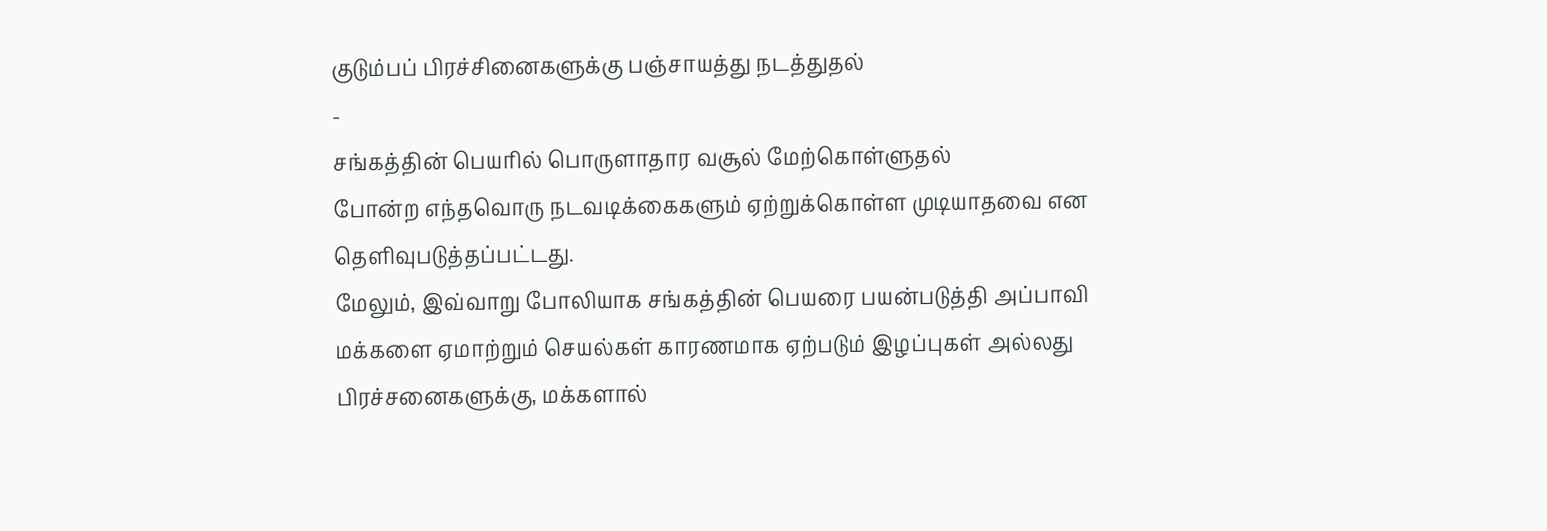குடும்பப் பிரச்சினைகளுக்கு பஞ்சாயத்து நடத்துதல்
-
சங்கத்தின் பெயரில் பொருளாதார வசூல் மேற்கொள்ளுதல்
போன்ற எந்தவொரு நடவடிக்கைகளும் ஏற்றுக்கொள்ள முடியாதவை என தெளிவுபடுத்தப்பட்டது.
மேலும், இவ்வாறு போலியாக சங்கத்தின் பெயரை பயன்படுத்தி அப்பாவி மக்களை ஏமாற்றும் செயல்கள் காரணமாக ஏற்படும் இழப்புகள் அல்லது பிரச்சனைகளுக்கு, மக்களால்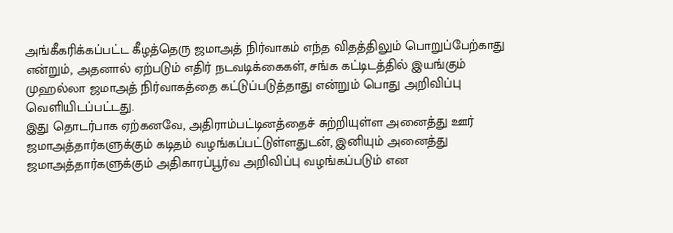அங்கீகரிக்கப்பட்ட கீழத்தெரு ஜமாஅத் நிர்வாகம் எந்த விதத்திலும் பொறுப்பேற்காது என்றும், அதனால் ஏற்படும் எதிர் நடவடிக்கைகள், சங்க கட்டிடத்தில் இயங்கும் முஹல்லா ஜமாஅத் நிர்வாகத்தை கட்டுப்படுத்தாது என்றும் பொது அறிவிப்பு வெளியிடப்பட்டது.
இது தொடர்பாக ஏற்கனவே, அதிராம்பட்டினத்தைச் சுற்றியுள்ள அனைத்து ஊர் ஜமாஅத்தார்களுக்கும் கடிதம் வழங்கப்பட்டுள்ளதுடன், இனியும் அனைத்து ஜமாஅத்தார்களுக்கும் அதிகாரப்பூர்வ அறிவிப்பு வழங்கப்படும் என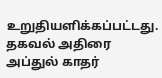உறுதியளிக்கப்பட்டது.
தகவல் அதிரை அப்துல் காதர்